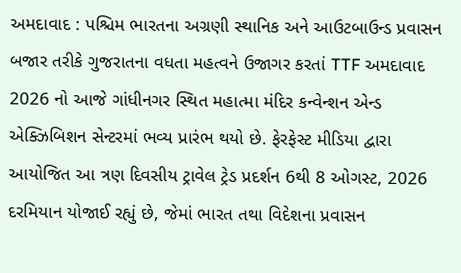અમદાવાદ : પશ્ચિમ ભારતના અગ્રણી સ્થાનિક અને આઉટબાઉન્ડ પ્રવાસન બજાર તરીકે ગુજરાતના વધતા મહત્વને ઉજાગર કરતાં TTF અમદાવાદ 2026 નો આજે ગાંધીનગર સ્થિત મહાત્મા મંદિર કન્વેન્શન એન્ડ એક્ઝિબિશન સેન્ટરમાં ભવ્ય પ્રારંભ થયો છે. ફેરફેસ્ટ મીડિયા દ્વારા આયોજિત આ ત્રણ દિવસીય ટ્રાવેલ ટ્રેડ પ્રદર્શન 6થી 8 ઓગસ્ટ, 2026 દરમિયાન યોજાઈ રહ્યું છે, જેમાં ભારત તથા વિદેશના પ્રવાસન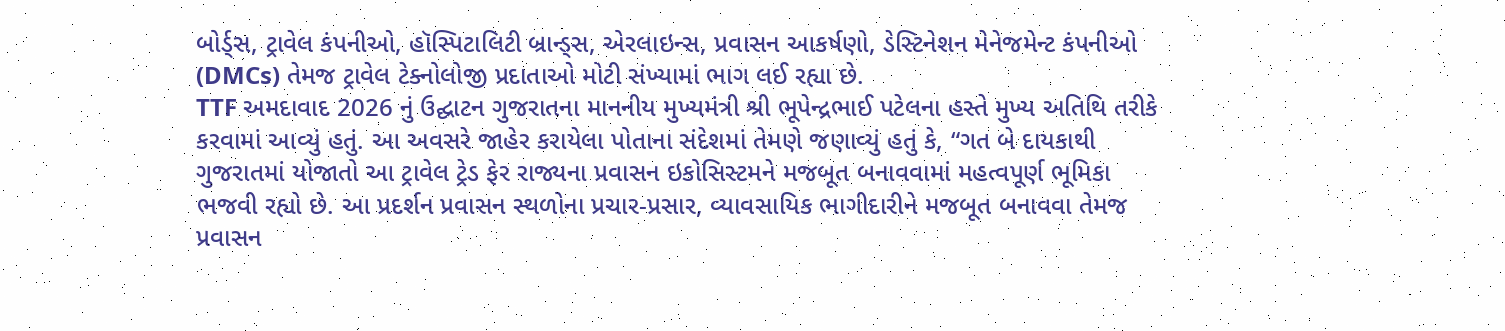બોર્ડ્સ, ટ્રાવેલ કંપનીઓ, હૉસ્પિટાલિટી બ્રાન્ડ્સ, એરલાઇન્સ, પ્રવાસન આકર્ષણો, ડેસ્ટિનેશન મેનેજમેન્ટ કંપનીઓ (DMCs) તેમજ ટ્રાવેલ ટેક્નોલોજી પ્રદાતાઓ મોટી સંખ્યામાં ભાગ લઈ રહ્યા છે.
TTF અમદાવાદ 2026 નું ઉદ્ઘાટન ગુજરાતના માનનીય મુખ્યમંત્રી શ્રી ભૂપેન્દ્રભાઈ પટેલના હસ્તે મુખ્ય અતિથિ તરીકે કરવામાં આવ્યું હતું. આ અવસરે જાહેર કરાયેલા પોતાના સંદેશમાં તેમણે જણાવ્યું હતું કે, “ગત બે દાયકાથી ગુજરાતમાં યોજાતો આ ટ્રાવેલ ટ્રેડ ફેર રાજ્યના પ્રવાસન ઇકોસિસ્ટમને મજબૂત બનાવવામાં મહત્વપૂર્ણ ભૂમિકા ભજવી રહ્યો છે. આ પ્રદર્શન પ્રવાસન સ્થળોના પ્રચાર-પ્રસાર, વ્યાવસાયિક ભાગીદારીને મજબૂત બનાવવા તેમજ પ્રવાસન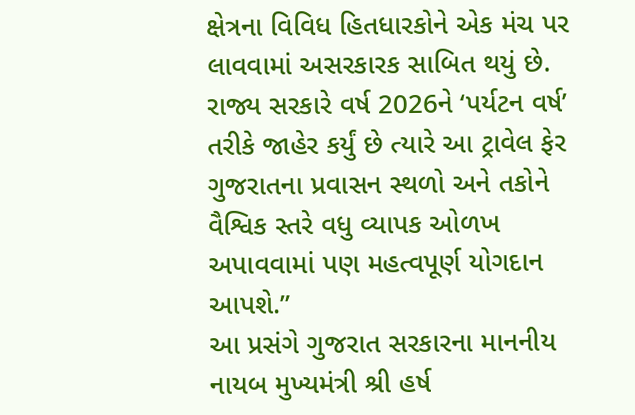ક્ષેત્રના વિવિધ હિતધારકોને એક મંચ પર લાવવામાં અસરકારક સાબિત થયું છે. રાજ્ય સરકારે વર્ષ 2026ને ‘પર્યટન વર્ષ’ તરીકે જાહેર કર્યું છે ત્યારે આ ટ્રાવેલ ફેર ગુજરાતના પ્રવાસન સ્થળો અને તકોને વૈશ્વિક સ્તરે વધુ વ્યાપક ઓળખ અપાવવામાં પણ મહત્વપૂર્ણ યોગદાન આપશે.”
આ પ્રસંગે ગુજરાત સરકારના માનનીય નાયબ મુખ્યમંત્રી શ્રી હર્ષ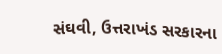સંઘવી, ઉત્તરાખંડ સરકારના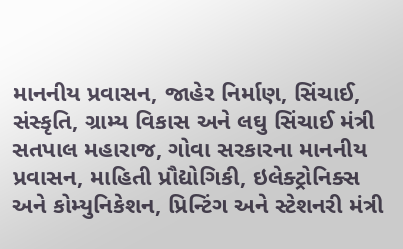માનનીય પ્રવાસન, જાહેર નિર્માણ, સિંચાઈ, સંસ્કૃતિ, ગ્રામ્ય વિકાસ અને લઘુ સિંચાઈ મંત્રી સતપાલ મહારાજ, ગોવા સરકારના માનનીય પ્રવાસન, માહિતી પ્રૌદ્યોગિકી, ઇલેક્ટ્રોનિક્સ અને કોમ્યુનિકેશન, પ્રિન્ટિંગ અને સ્ટેશનરી મંત્રી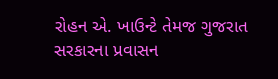રોહન એ. ખાઉન્ટે તેમજ ગુજરાત સરકારના પ્રવાસન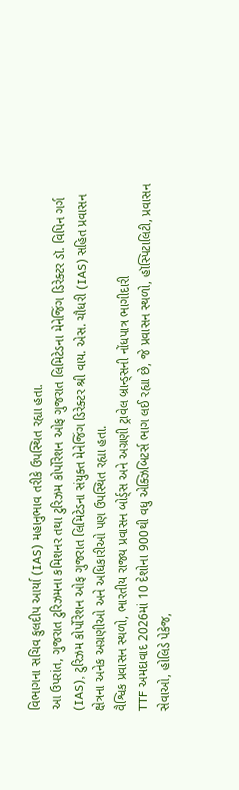વિભાગના સચિવ કુલદીપ આર્યા (IAS) મહાનુભાવ તરીકે ઉપસ્થિત રહ્યા હતા.
આ ઉપરાંત, ગુજરાત ટુરિઝમના કમિશનર તથા ટુરિઝમ કોર્પોરેશન ઓફ ગુજરાત લિમિટેડના મેનેજિંગ ડિરેક્ટર ડૉ. વિપિન ગર્ગ (IAS), ટુરિઝમ કોર્પોરેશન ઓફ ગુજરાત લિમિટેડના સંયુક્ત મેનેજિંગ ડિરેક્ટર શ્રી વાય. એસ. ચૌધરી (IAS) સહિત પ્રવાસન ક્ષેત્રના અનેક અગ્રણીઓ અને અધિકારીઓ પણ ઉપસ્થિત રહ્યા હતા.
વૈશ્વિક પ્રવાસન સ્થળો, ભારતીય રાજ્ય પ્રવાસન બોર્ડ્સ અને અગ્રણી ટ્રાવેલ બ્રાન્ડ્સની નોંધપાત્ર ભાગીદારી
TTF અમદાવાદ 2026માં 10 દેશોના 900થી વધુ એક્ઝિબિટર્સ ભાગ લઈ રહ્યા છે, જે પ્રવાસન સ્થળો, હૉસ્પિટાલિટી, પ્રવાસન સેવાઓ, હોલિડે પેકેજ,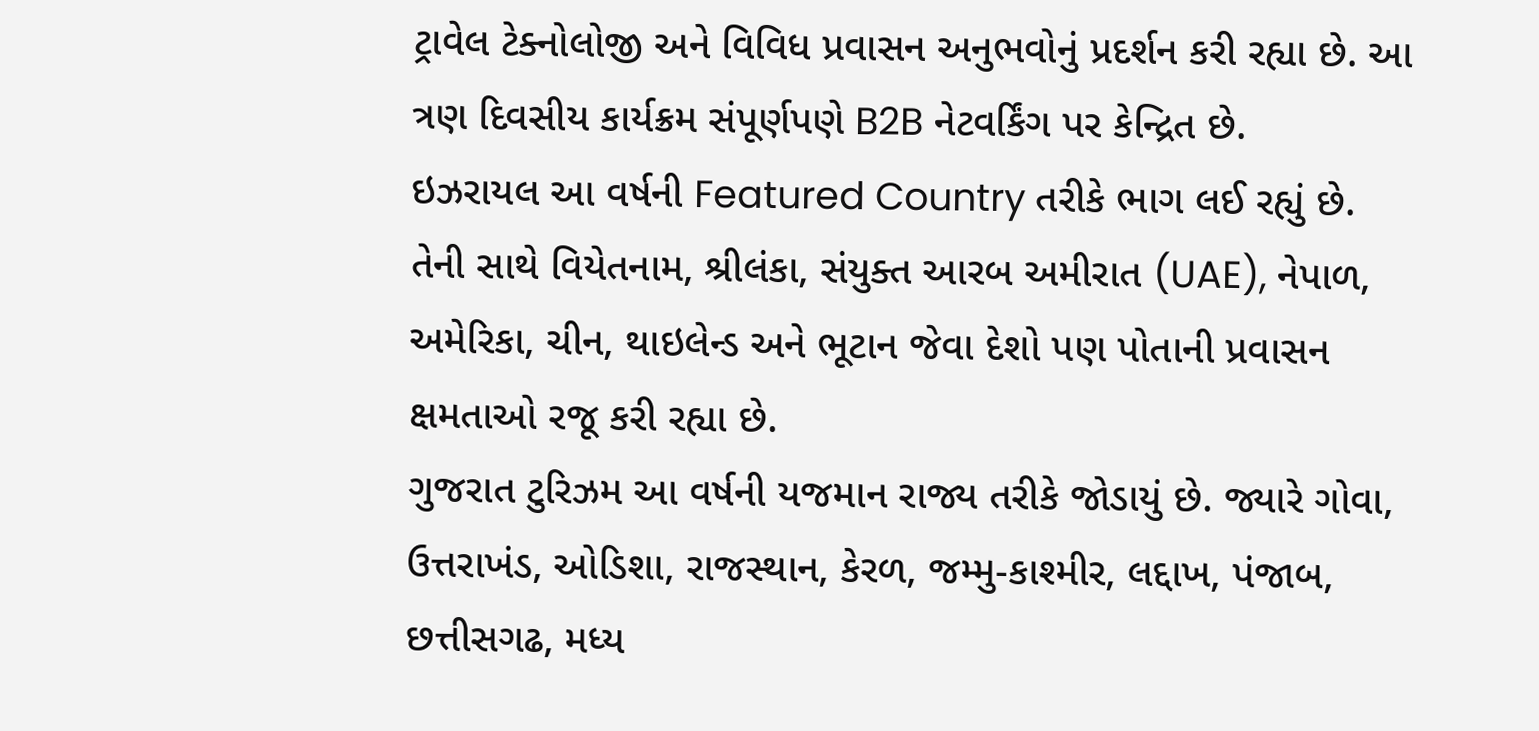ટ્રાવેલ ટેક્નોલોજી અને વિવિધ પ્રવાસન અનુભવોનું પ્રદર્શન કરી રહ્યા છે. આ ત્રણ દિવસીય કાર્યક્રમ સંપૂર્ણપણે B2B નેટવર્કિંગ પર કેન્દ્રિત છે.
ઇઝરાયલ આ વર્ષની Featured Country તરીકે ભાગ લઈ રહ્યું છે. તેની સાથે વિયેતનામ, શ્રીલંકા, સંયુક્ત આરબ અમીરાત (UAE), નેપાળ, અમેરિકા, ચીન, થાઇલેન્ડ અને ભૂટાન જેવા દેશો પણ પોતાની પ્રવાસન ક્ષમતાઓ રજૂ કરી રહ્યા છે.
ગુજરાત ટુરિઝમ આ વર્ષની યજમાન રાજ્ય તરીકે જોડાયું છે. જ્યારે ગોવા, ઉત્તરાખંડ, ઓડિશા, રાજસ્થાન, કેરળ, જમ્મુ-કાશ્મીર, લદ્દાખ, પંજાબ, છત્તીસગઢ, મધ્ય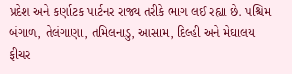પ્રદેશ અને કર્ણાટક પાર્ટનર રાજ્ય તરીકે ભાગ લઈ રહ્યા છે. પશ્ચિમ બંગાળ, તેલંગાણા, તમિલનાડુ, આસામ, દિલ્હી અને મેઘાલય ફીચર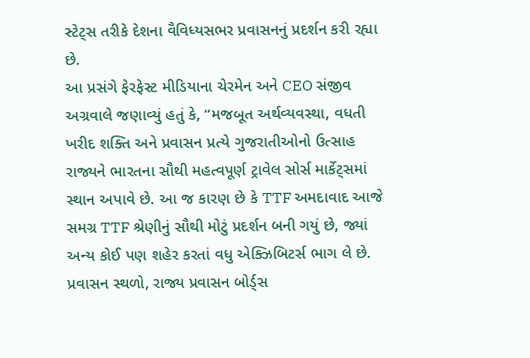સ્ટેટ્સ તરીકે દેશના વૈવિધ્યસભર પ્રવાસનનું પ્રદર્શન કરી રહ્યા છે.
આ પ્રસંગે ફેરફેસ્ટ મીડિયાના ચેરમેન અને CEO સંજીવ અગ્રવાલે જણાવ્યું હતું કે, “મજબૂત અર્થવ્યવસ્થા, વધતી ખરીદ શક્તિ અને પ્રવાસન પ્રત્યે ગુજરાતીઓનો ઉત્સાહ રાજ્યને ભારતના સૌથી મહત્વપૂર્ણ ટ્રાવેલ સોર્સ માર્કેટ્સમાં સ્થાન અપાવે છે. આ જ કારણ છે કે TTF અમદાવાદ આજે સમગ્ર TTF શ્રેણીનું સૌથી મોટું પ્રદર્શન બની ગયું છે, જ્યાં અન્ય કોઈ પણ શહેર કરતાં વધુ એક્ઝિબિટર્સ ભાગ લે છે. પ્રવાસન સ્થળો, રાજ્ય પ્રવાસન બોર્ડ્સ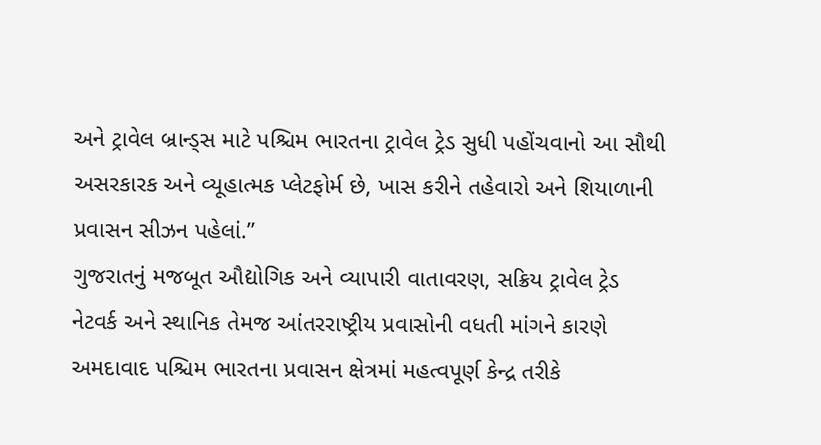અને ટ્રાવેલ બ્રાન્ડ્સ માટે પશ્ચિમ ભારતના ટ્રાવેલ ટ્રેડ સુધી પહોંચવાનો આ સૌથી અસરકારક અને વ્યૂહાત્મક પ્લેટફોર્મ છે, ખાસ કરીને તહેવારો અને શિયાળાની પ્રવાસન સીઝન પહેલાં.”
ગુજરાતનું મજબૂત ઔદ્યોગિક અને વ્યાપારી વાતાવરણ, સક્રિય ટ્રાવેલ ટ્રેડ નેટવર્ક અને સ્થાનિક તેમજ આંતરરાષ્ટ્રીય પ્રવાસોની વધતી માંગને કારણે અમદાવાદ પશ્ચિમ ભારતના પ્રવાસન ક્ષેત્રમાં મહત્વપૂર્ણ કેન્દ્ર તરીકે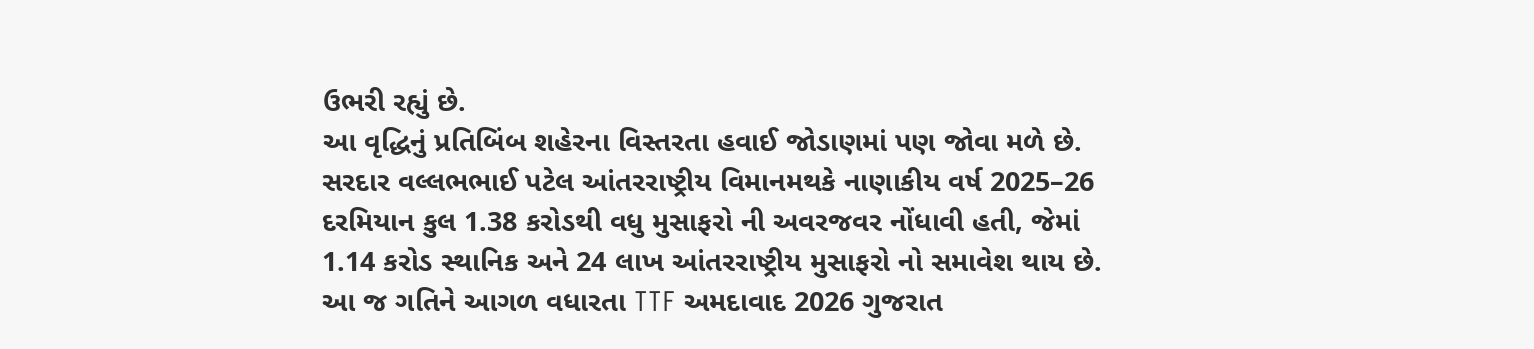ઉભરી રહ્યું છે.
આ વૃદ્ધિનું પ્રતિબિંબ શહેરના વિસ્તરતા હવાઈ જોડાણમાં પણ જોવા મળે છે. સરદાર વલ્લભભાઈ પટેલ આંતરરાષ્ટ્રીય વિમાનમથકે નાણાકીય વર્ષ 2025–26 દરમિયાન કુલ 1.38 કરોડથી વધુ મુસાફરો ની અવરજવર નોંધાવી હતી, જેમાં 1.14 કરોડ સ્થાનિક અને 24 લાખ આંતરરાષ્ટ્રીય મુસાફરો નો સમાવેશ થાય છે.
આ જ ગતિને આગળ વધારતા TTF અમદાવાદ 2026 ગુજરાત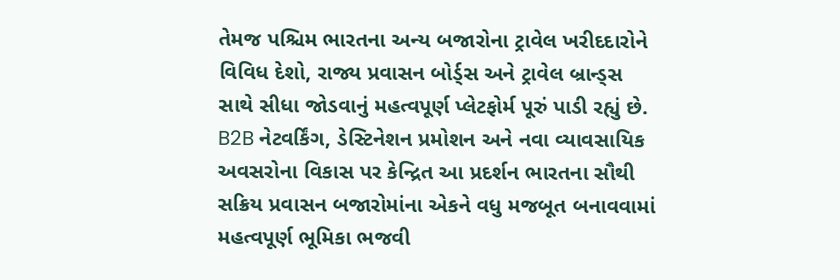તેમજ પશ્ચિમ ભારતના અન્ય બજારોના ટ્રાવેલ ખરીદદારોને વિવિધ દેશો, રાજ્ય પ્રવાસન બોર્ડ્સ અને ટ્રાવેલ બ્રાન્ડ્સ સાથે સીધા જોડવાનું મહત્વપૂર્ણ પ્લેટફોર્મ પૂરું પાડી રહ્યું છે. B2B નેટવર્કિંગ, ડેસ્ટિનેશન પ્રમોશન અને નવા વ્યાવસાયિક અવસરોના વિકાસ પર કેન્દ્રિત આ પ્રદર્શન ભારતના સૌથી સક્રિય પ્રવાસન બજારોમાંના એકને વધુ મજબૂત બનાવવામાં મહત્વપૂર્ણ ભૂમિકા ભજવી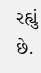રહ્યું છે.